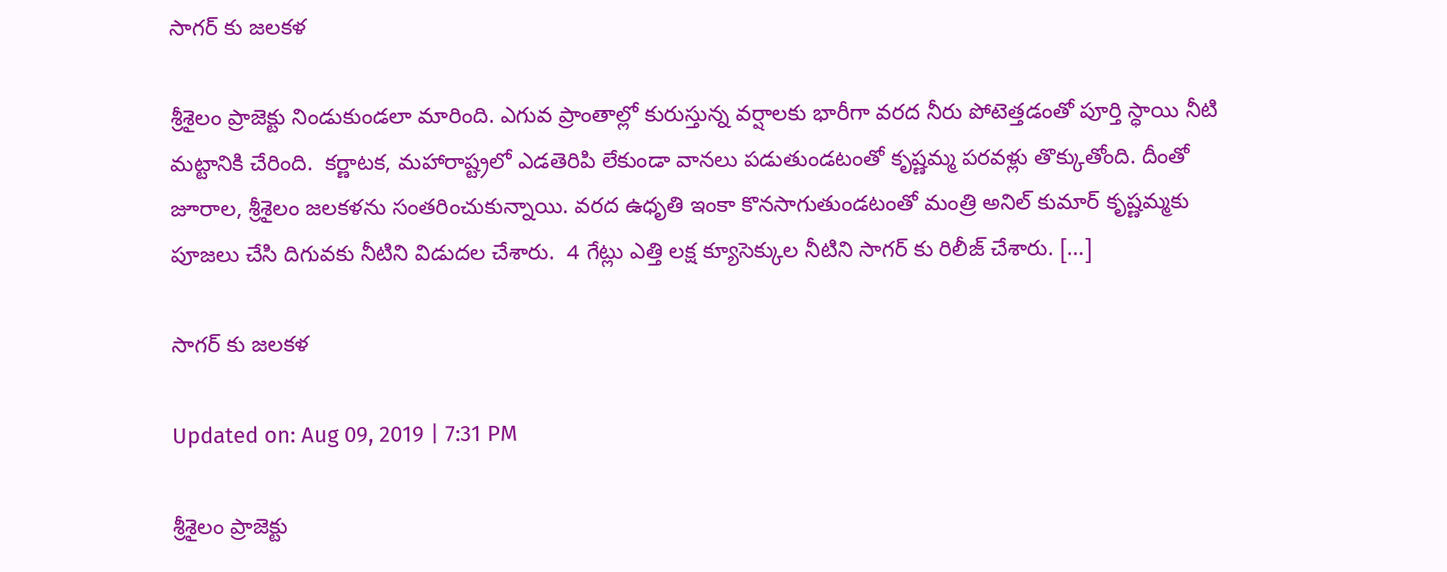సాగర్ కు జలకళ

శ్రీశైలం ప్రాజెక్టు నిండుకుండలా మారింది. ఎగువ ప్రాంతాల్లో కురుస్తున్న వర్షాలకు భారీగా వరద నీరు పోటెత్తడంతో పూర్తి స్ధాయి నీటి మట్టానికి చేరింది.  కర్ణాటక, మహారాష్ట్రలో ఎడతెరిపి లేకుండా వానలు పడుతుండటంతో కృష్ణమ్మ పరవళ్లు తొక్కుతోంది. దీంతో జూరాల, శ్రీశైలం జలకళను సంతరించుకున్నాయి. వరద ఉధృతి ఇంకా కొనసాగుతుండటంతో మంత్రి అనిల్ కుమార్ కృష్ణమ్మకు పూజలు చేసి దిగువకు నీటిని విడుదల చేశారు.  4 గేట్లు ఎత్తి లక్ష క్యూసెక్కుల నీటిని సాగర్ కు రిలీజ్ చేశారు. […]

సాగర్ కు జలకళ

Updated on: Aug 09, 2019 | 7:31 PM

శ్రీశైలం ప్రాజెక్టు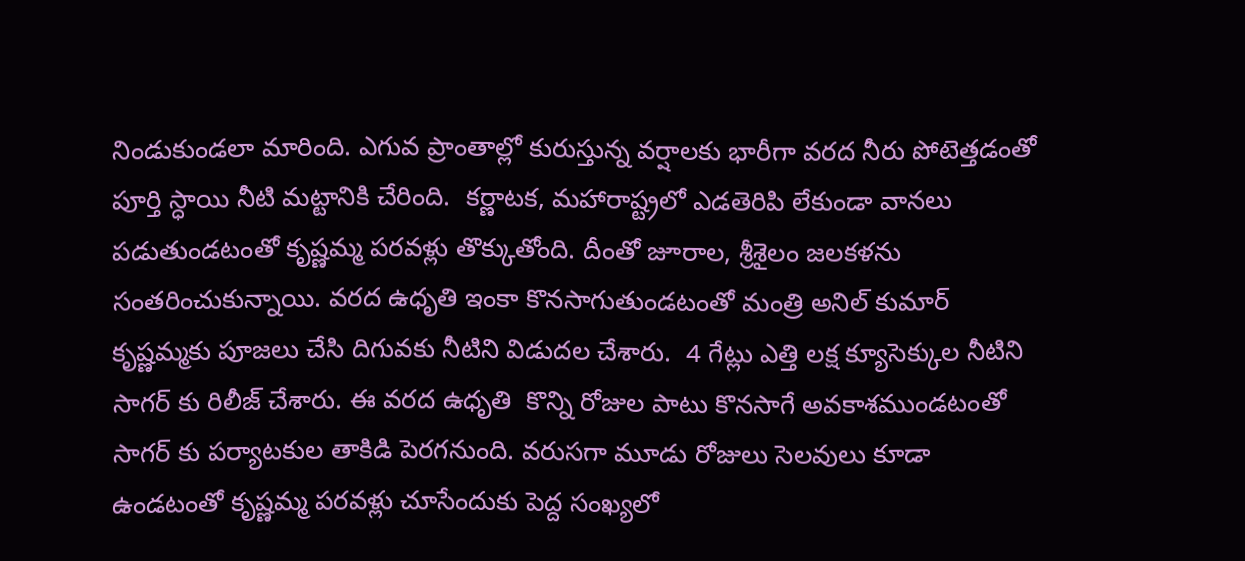నిండుకుండలా మారింది. ఎగువ ప్రాంతాల్లో కురుస్తున్న వర్షాలకు భారీగా వరద నీరు పోటెత్తడంతో పూర్తి స్ధాయి నీటి మట్టానికి చేరింది.  కర్ణాటక, మహారాష్ట్రలో ఎడతెరిపి లేకుండా వానలు పడుతుండటంతో కృష్ణమ్మ పరవళ్లు తొక్కుతోంది. దీంతో జూరాల, శ్రీశైలం జలకళను సంతరించుకున్నాయి. వరద ఉధృతి ఇంకా కొనసాగుతుండటంతో మంత్రి అనిల్ కుమార్ కృష్ణమ్మకు పూజలు చేసి దిగువకు నీటిని విడుదల చేశారు.  4 గేట్లు ఎత్తి లక్ష క్యూసెక్కుల నీటిని సాగర్ కు రిలీజ్ చేశారు. ఈ వరద ఉధృతి  కొన్ని రోజుల పాటు కొనసాగే అవకాశముండటంతో   సాగర్ కు పర్యాటకుల తాకిడి పెరగనుంది. వరుసగా మూడు రోజులు సెలవులు కూడా ఉండటంతో కృష్ణమ్మ పరవళ్లు చూసేందుకు పెద్ద సంఖ్యలో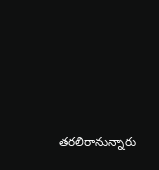తరలిరానున్నారు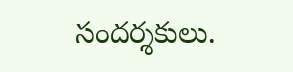సందర్శకులు.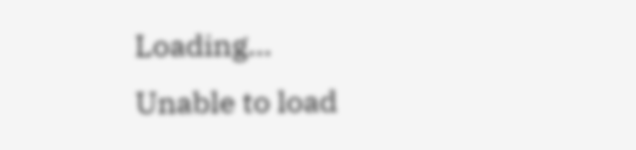Loading...
Unable to load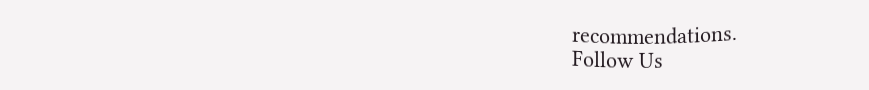recommendations.
Follow Us